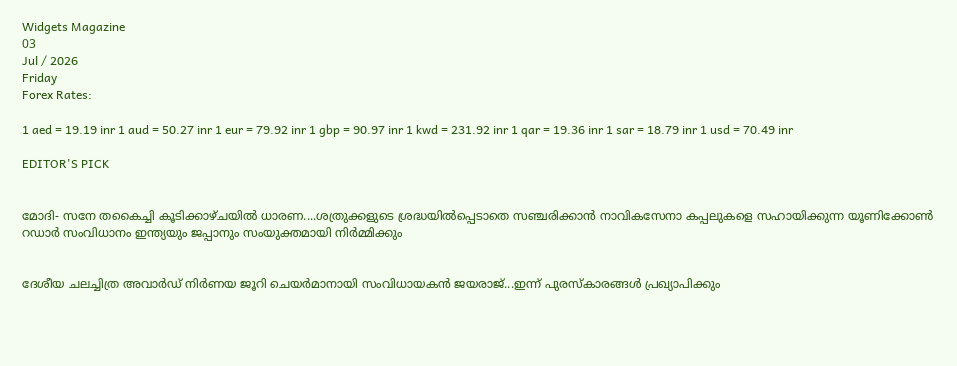Widgets Magazine
03
Jul / 2026
Friday
Forex Rates:

1 aed = 19.19 inr 1 aud = 50.27 inr 1 eur = 79.92 inr 1 gbp = 90.97 inr 1 kwd = 231.92 inr 1 qar = 19.36 inr 1 sar = 18.79 inr 1 usd = 70.49 inr

EDITOR'S PICK


മോദി- സനേ തകൈച്ചി കൂടിക്കാഴ്ചയിൽ ധാരണ....ശത്രുക്കളുടെ ശ്രദ്ധയിൽപ്പെടാതെ സഞ്ചരിക്കാൻ നാവികസേനാ കപ്പലുകളെ സഹായിക്കുന്ന യൂണിക്കോൺ റഡാർ സംവിധാനം ഇന്ത്യയും ജപ്പാനും സംയുക്തമായി നിർമ്മിക്കും


ദേശീയ ചലച്ചിത്ര അവാർഡ് നിർണയ ജൂറി ചെയർമാനായി സംവിധായകൻ ജയരാജ്‌...ഇന്ന് പുരസ്കാരങ്ങൾ പ്രഖ്യാപിക്കും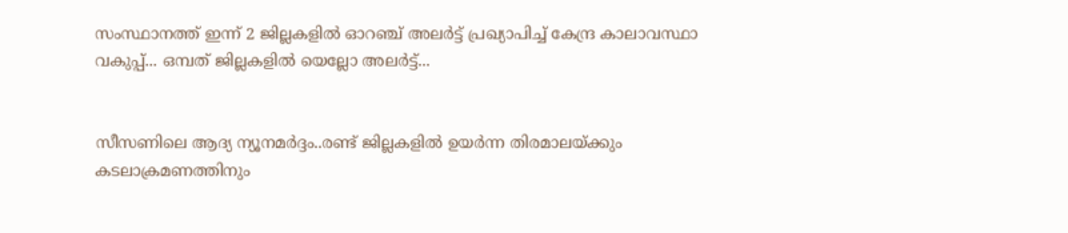സംസ്ഥാനത്ത് ഇന്ന് 2 ജില്ലകളിൽ ഓറഞ്ച് അലർട്ട് പ്രഖ്യാപിച്ച് കേന്ദ്ര കാലാവസ്ഥാ വകുപ്പ്... ഒമ്പത് ജില്ലകളിൽ യെല്ലോ അലർട്ട്...


സീസണിലെ ആദ്യ ന്യൂനമർദ്ദം..രണ്ട് ജില്ലകളിൽ ഉയർന്ന തിരമാലയ്‌ക്കും കടലാക്രമണത്തിനും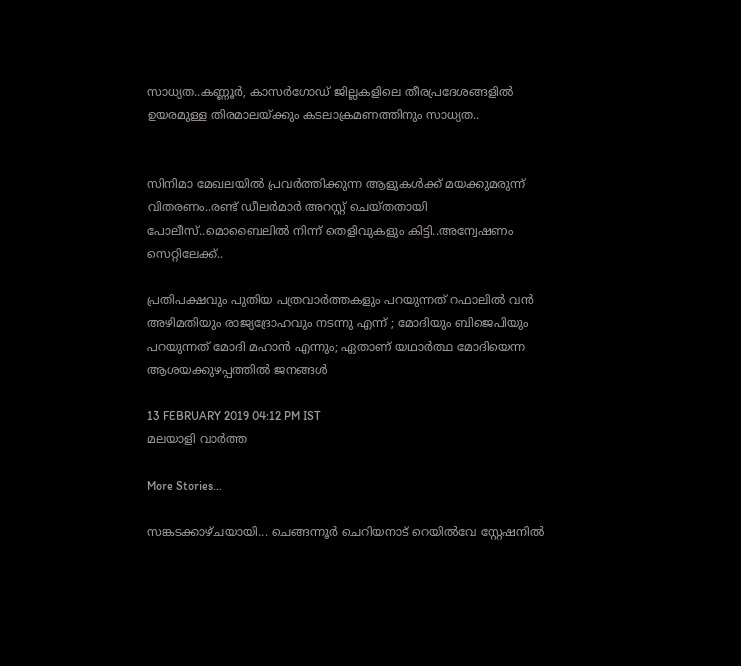സാധ്യത..കണ്ണൂർ, കാസർഗോഡ് ജില്ലകളിലെ തീരപ്രദേശങ്ങളിൽ ഉയരമുള്ള തിരമാലയ്‌ക്കും കടലാക്രമണത്തിനും സാധ്യത..


സിനിമാ മേഖലയിൽ പ്രവർത്തിക്കുന്ന ആളുകൾക്ക് മയക്കുമരുന്ന് വിതരണം..രണ്ട് ഡീലർമാർ അറസ്റ്റ് ചെയ്തതായി പോലീസ്..മൊബൈലിൽ നിന്ന് തെളിവുകളും കിട്ടി..അന്വേഷണം സെറ്റിലേക്ക്..

പ്രതിപക്ഷവും പുതിയ പത്രവാര്‍ത്തകളും പറയുന്നത് റഫാലില്‍ വന്‍ അഴിമതിയും രാജ്യദ്രോഹവും നടന്നു എന്ന് ; മോദിയും ബിജെപിയും പറയുന്നത് മോദി മഹാന്‍ എന്നും; ഏതാണ് യഥാര്‍ത്ഥ മോദിയെന്ന ആശയക്കുഴപ്പത്തിൽ ജനങ്ങള്‍

13 FEBRUARY 2019 04:12 PM IST
മലയാളി വാര്‍ത്ത

More Stories...

സങ്കടക്കാഴ്ചയായി... ചെങ്ങന്നൂർ ചെറിയനാട് റെയിൽവേ സ്റ്റേഷനിൽ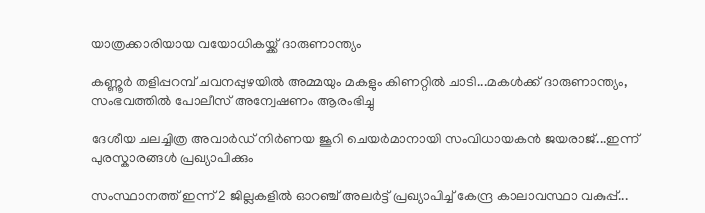യാത്രക്കാരിയായ വയോധികയ്ക്ക് ദാരുണാന്ത്യം

കണ്ണൂർ തളിപ്പറമ്പ് ചവനപ്പുഴയിൽ അമ്മയും മകളും കിണറ്റിൽ ചാടി...മകൾക്ക് ദാരുണാന്ത്യം, സംഭവത്തിൽ പോലീസ് അന്വേഷണം ആരംഭിച്ചു

ദേശീയ ചലച്ചിത്ര അവാർഡ് നിർണയ ജൂറി ചെയർമാനായി സംവിധായകൻ ജയരാജ്‌...ഇന്ന് പുരസ്കാരങ്ങൾ പ്രഖ്യാപിക്കും

സംസ്ഥാനത്ത് ഇന്ന് 2 ജില്ലകളിൽ ഓറഞ്ച് അലർട്ട് പ്രഖ്യാപിച്ച് കേന്ദ്ര കാലാവസ്ഥാ വകുപ്പ്...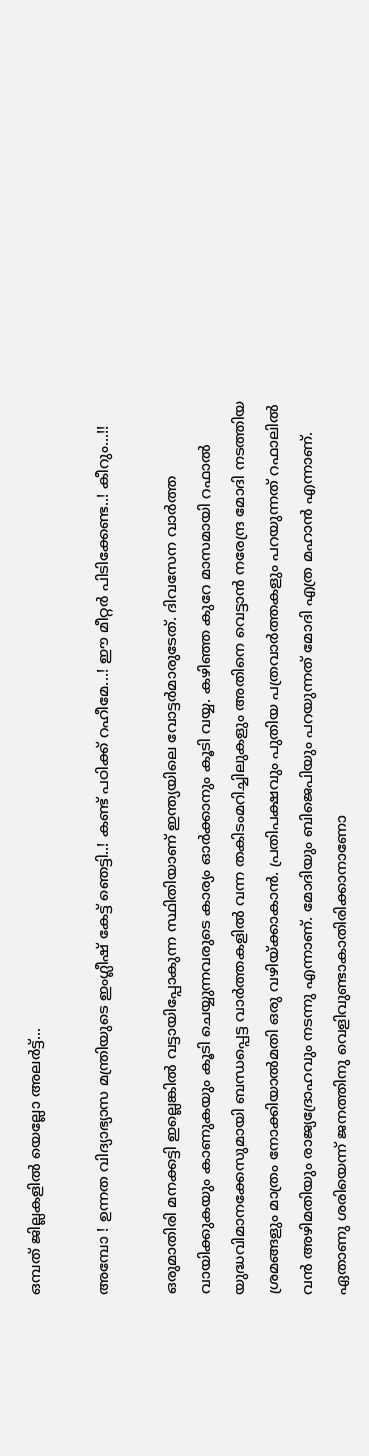ഒമ്പത് ജില്ലകളിൽ യെല്ലോ അലർട്ട്...

അമ്പോ ! ഉന്നത വിദ്യാഭ്യാസ മന്ത്രിയുടെ ഇംഗ്ലീഷ് കേട്ട് ഞെട്ടി..! കണ്ട് പഠിക്ക് റഹീമേ...! ഈ മീറ്റർ പിടിക്കേണ്ട..! കീറും...!!

ഒരുമാതിരി മനക്കട്ടി ഇല്ലെങ്കില്‍ വട്ടായിപ്പോകുന്ന സ്ഥിതിയാണ് ഇന്ത്യയിലെ വോട്ടര്‍മാരുടേത്. ദിവസേന വാര്‍ത്ത വായിക്കുകയും കാണുകയും കൂടി ചെയ്യുന്നവരുടെ കാര്യം ഓര്‍ക്കാനും കൂടി വയ്യ. കഴിഞ്ഞ കുറേ മാസമായി റഫാല്‍ യുദ്ധവിമാനക്കേസുമായി ബന്ധപ്പെട്ട വാര്‍ത്തകളില്‍ വന്ന തകിടംമറിച്ചിലുകളും അതിനെ വെട്ടാന്‍ നരേന്ദ്ര മോദി നടത്തിയ ശ്രമങ്ങളും മാത്രം നോക്കിയാല്‍മതി ഒരു വഴിയ്ക്കാകാന്‍. പ്രതിപക്ഷവും പുതിയ പത്രവാര്‍ത്തകളും പറയുന്നത് റഫാലില്‍ വന്‍ അഴിമതിയും രാജ്യദ്രോഹവും നടന്നു എന്നാണ്. മോദിയും ബിജെപിയും പറയുന്നത് മോദി എത്ര മഹാന്‍ എന്നാണ്. ഏതാണു ശരിയെന്ന് ജനത്തിനു വെളിവുണ്ടാകാതിരിക്കാനാണോ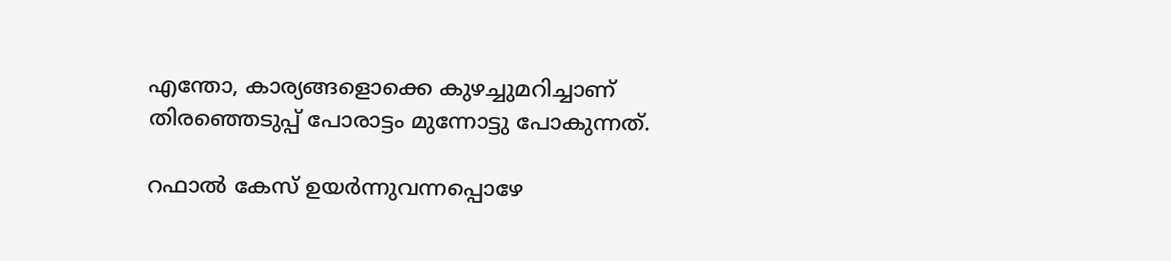എന്തോ, കാര്യങ്ങളൊക്കെ കുഴച്ചുമറിച്ചാണ് തിരഞ്ഞെടുപ്പ് പോരാട്ടം മുന്നോട്ടു പോകുന്നത്.

റഫാല്‍ കേസ് ഉയര്‍ന്നുവന്നപ്പൊഴേ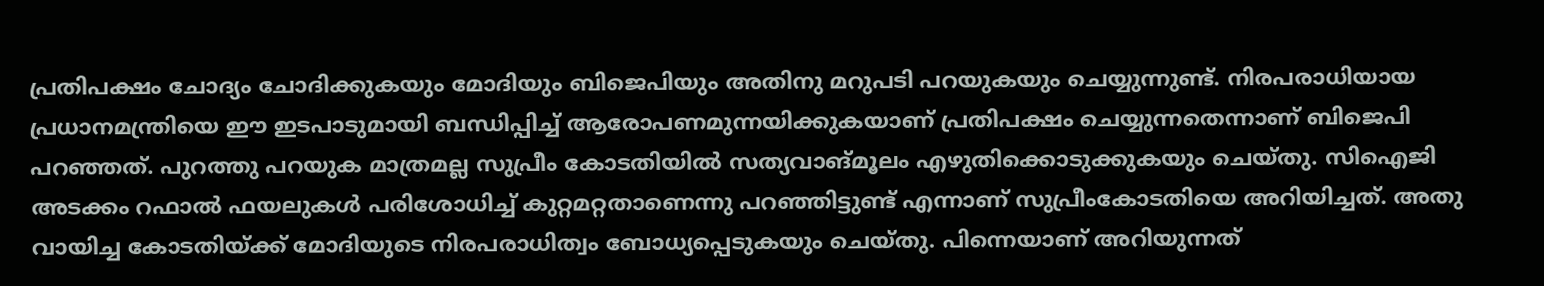പ്രതിപക്ഷം ചോദ്യം ചോദിക്കുകയും മോദിയും ബിജെപിയും അതിനു മറുപടി പറയുകയും ചെയ്യുന്നുണ്ട്. നിരപരാധിയായ പ്രധാനമന്ത്രിയെ ഈ ഇടപാടുമായി ബന്ധിപ്പിച്ച് ആരോപണമുന്നയിക്കുകയാണ് പ്രതിപക്ഷം ചെയ്യുന്നതെന്നാണ് ബിജെപി പറഞ്ഞത്. പുറത്തു പറയുക മാത്രമല്ല സുപ്രീം കോടതിയില്‍ സത്യവാങ്മൂലം എഴുതിക്കൊടുക്കുകയും ചെയ്തു. സിഐജി അടക്കം റഫാല്‍ ഫയലുകള്‍ പരിശോധിച്ച് കുറ്റമറ്റതാണെന്നു പറഞ്ഞിട്ടുണ്ട് എന്നാണ് സുപ്രീംകോടതിയെ അറിയിച്ചത്. അതു വായിച്ച കോടതിയ്ക്ക് മോദിയുടെ നിരപരാധിത്വം ബോധ്യപ്പെടുകയും ചെയ്തു. പിന്നെയാണ് അറിയുന്നത്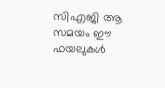സിഎജി ആ സമയം ഈ ഫയലുകള്‍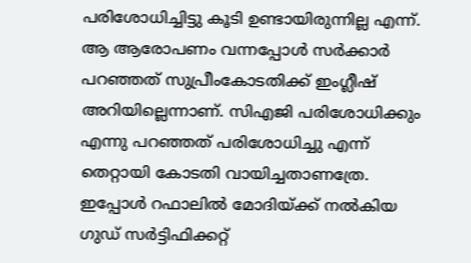പരിശോധിച്ചിട്ടു കൂടി ഉണ്ടായിരുന്നില്ല എന്ന്. ആ ആരോപണം വന്നപ്പോള്‍ സര്‍ക്കാര്‍ പറഞ്ഞത് സുപ്രീംകോടതിക്ക് ഇംഗ്ലീഷ് അറിയില്ലെന്നാണ്. സിഎജി പരിശോധിക്കും എന്നു പറഞ്ഞത് പരിശോധിച്ചു എന്ന് തെറ്റായി കോടതി വായിച്ചതാണത്രേ. ഇപ്പോള്‍ റഫാലില്‍ മോദിയ്ക്ക് നല്‍കിയ ഗുഡ് സര്‍ട്ടിഫിക്കറ്റ്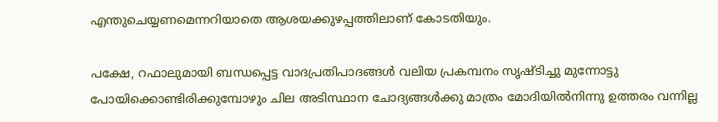എന്തുചെയ്യണമെന്നറിയാതെ ആശയക്കുഴപ്പത്തിലാണ് കോടതിയും.

പക്ഷേ, റഫാലുമായി ബന്ധപ്പെട്ട വാദപ്രതിപാദങ്ങള്‍ വലിയ പ്രകമ്പനം സൃഷ്ടിച്ചു മുന്നോട്ടു പോയിക്കൊണ്ടിരിക്കുമ്പോഴും ചില അടിസ്ഥാന ചോദ്യങ്ങള്‍ക്കു മാത്രം മോദിയില്‍നിന്നു ഉത്തരം വന്നില്ല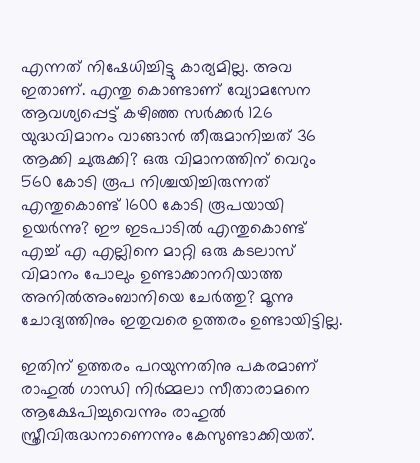എന്നത് നിഷേധിച്ചിട്ടു കാര്യമില്ല. അവ ഇതാണ്. എന്തു കൊണ്ടാണ് വ്യോമസേന ആവശ്യപ്പെട്ട് കഴി‍ഞ്ഞ സര്‍ക്കര്‍ 126 യുദ്ധവിമാനം വാങ്ങാന്‍ തീരുമാനിച്ചത് 36 ആക്കി ചുരുക്കി? ഒരു വിമാനത്തിന് വെറും 560 കോടി രൂപ നിശ്ചയിച്ചിരുന്നത് എന്തുകൊണ്ട് 1600 കോടി രൂപയായി ഉയര്‍ന്നു? ഈ ഇടപാടില്‍ എന്തുകൊണ്ട് എച്ച് എ എല്ലിനെ മാറ്റി ഒരു കടലാസ് വിമാനം പോലും ഉണ്ടാക്കാനറിയാത്ത അനില്‍അംബാനിയെ ചേര്‍ത്തു? മൂന്നു ചോദ്യത്തിനും ഇതുവരെ ഉത്തരം ഉണ്ടായിട്ടില്ല.

ഇതിന് ഉത്തരം പറയുന്നതിനു പകരമാണ് രാഹുല്‍ ഗാന്ധി നിര്‍മ്മലാ സീതാരാമനെ ആക്ഷേപിച്ചുവെന്നും രാഹുല്‍ സ്ത്രീവിരുദ്ധനാണെന്നും കേസുണ്ടാക്കിയത്.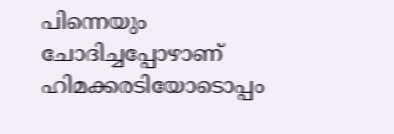പിന്നെയും ചോദിച്ചപ്പോഴാണ് ഹിമക്കരടിയോടൊപ്പം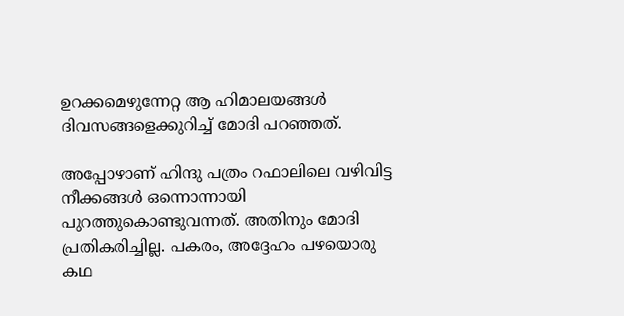ഉറക്കമെഴുന്നേറ്റ ആ ഹിമാലയങ്ങള്‍ ദിവസങ്ങളെക്കുറിച്ച് മോദി പറഞ്ഞത്.

അപ്പോഴാണ് ഹിന്ദു പത്രം റഫാലിലെ വഴിവിട്ട നീക്കങ്ങള്‍ ഒന്നൊന്നായി പുറത്തുകൊണ്ടുവന്നത്. അതിനും മോദി പ്രതികരിച്ചില്ല. പകരം, അദ്ദേഹം പഴയൊരു കഥ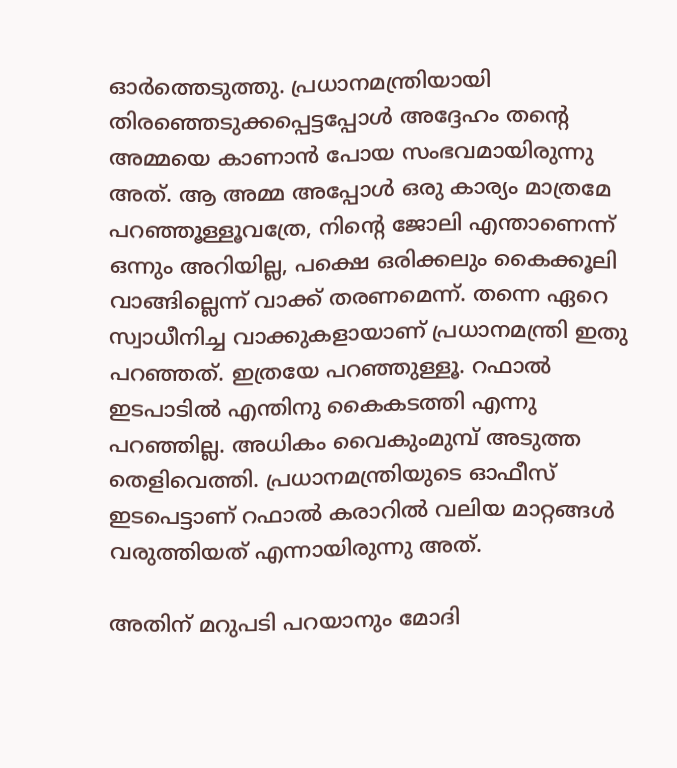ഓര്‍ത്തെടുത്തു. പ്രധാനമന്ത്രിയായി തിരഞ്ഞെടുക്കപ്പെട്ടപ്പോൾ അദ്ദേഹം തന്റെ അമ്മയെ കാണാന്‍ പോയ സംഭവമായിരുന്നു അത്. ആ അമ്മ അപ്പോള്‍ ഒരു കാര്യം മാത്രമേ പറഞ്ഞൂള്ളൂവത്രേ, നിന്റെ ജോലി എന്താണെന്ന് ഒന്നും അറിയില്ല, പക്ഷെ ഒരിക്കലും കൈക്കൂലി വാങ്ങില്ലെന്ന് വാക്ക് തരണമെന്ന്. തന്നെ ഏറെ സ്വാധീനിച്ച വാക്കുകളായാണ് പ്രധാനമന്ത്രി ഇതു പറഞ്ഞത്. ഇത്രയേ പറഞ്ഞുള്ളൂ. റഫാല്‍ ഇടപാടില്‍ എന്തിനു കൈകടത്തി എന്നു പറഞ്ഞില്ല. അധികം വൈകുംമുമ്പ് അടുത്ത തെളിവെത്തി. പ്രധാനമന്ത്രിയുടെ ഓഫീസ് ഇടപെട്ടാണ് റഫാല്‍ കരാറില്‍ വലിയ മാറ്റങ്ങള്‍ വരുത്തിയത് എന്നായിരുന്നു അത്.

അതിന് മറുപടി പറയാനും മോദി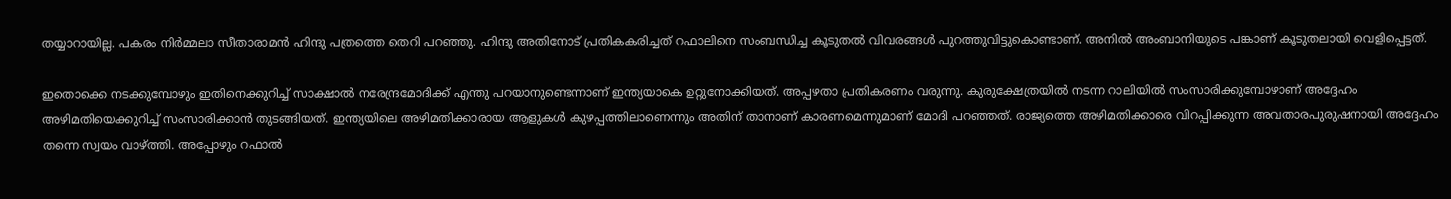തയ്യാറായില്ല. പകരം നിര്‍മ്മലാ സീതാരാമന്‍ ഹിന്ദു പത്രത്തെ തെറി പറഞ്ഞു. ഹിന്ദു അതിനോട് പ്രതികകരിച്ചത് റഫാലിനെ സംബന്ധിച്ച കൂടുതല്‍ വിവരങ്ങള്‍ പുറത്തുവിട്ടുകൊണ്ടാണ്. അനില്‍ അംബാനിയുടെ പങ്കാണ് കൂടുതലായി വെളിപ്പെട്ടത്.

ഇതൊക്കെ നടക്കുമ്പോഴും ഇതിനെക്കുറിച്ച് സാക്ഷാല്‍ നരേന്ദ്രമോദിക്ക് എന്തു പറയാനുണ്ടെന്നാണ് ഇന്ത്യയാകെ ഉറ്റുനോക്കിയത്. അപ്പഴതാ പ്രതികരണം വരുന്നു. കുരുക്ഷേത്രയില്‍ നടന്ന റാലിയില്‍ സംസാരിക്കുമ്പോഴാണ് അദ്ദേഹം അഴിമതിയെക്കുറിച്ച് സംസാരിക്കാന്‍ തുടങ്ങിയത്. ഇന്ത്യയിലെ അഴിമതിക്കാരായ ആളുകള്‍ കുഴപ്പത്തിലാണെന്നും അതിന് താനാണ് കാരണമെന്നുമാണ് മോദി പറഞ്ഞത്. രാജ്യത്തെ അഴിമതിക്കാരെ വിറപ്പിക്കുന്ന അവതാരപുരുഷനായി അദ്ദേഹം തന്നെ സ്വയം വാഴ്ത്തി. അപ്പോഴും റഫാല്‍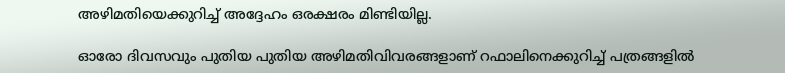അഴിമതിയെക്കുറിച്ച് അദ്ദേഹം ഒരക്ഷരം മിണ്ടിയില്ല.

ഓരോ ദിവസവും പുതിയ പുതിയ അഴിമതിവിവരങ്ങളാണ് റഫാലിനെക്കുറിച്ച് പത്രങ്ങളില്‍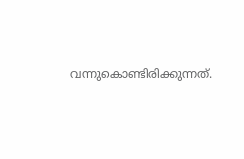വന്നുകൊണ്ടിരിക്കുന്നത്.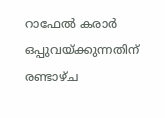റാഫേല്‍ കരാര്‍ ഒപ്പുവയ്ക്കുന്നതിന് രണ്ടാഴ്ച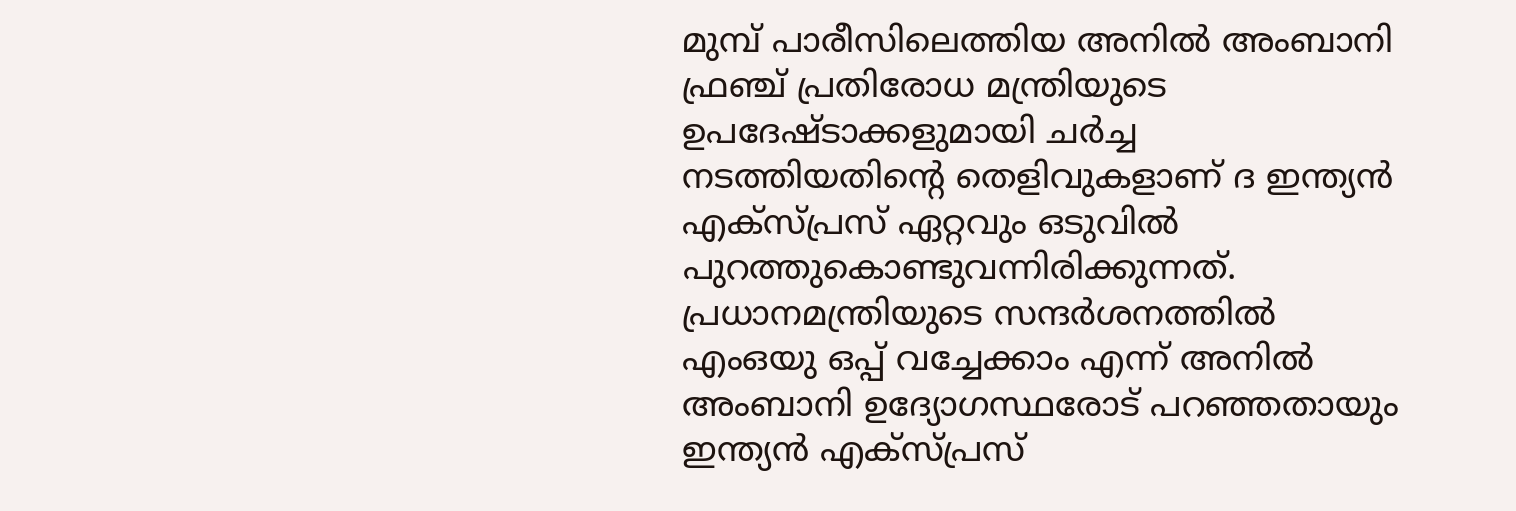മുമ്പ് പാരീസിലെത്തിയ അനില്‍ അംബാനി ഫ്രഞ്ച് പ്രതിരോധ മന്ത്രിയുടെ ഉപദേഷ്ടാക്കളുമായി ചര്‍ച്ച നടത്തിയതിന്റെ തെളിവുകളാണ് ദ ഇന്ത്യന്‍ എക്‌സ്പ്രസ് ഏറ്റവും ഒടുവില്‍ പുറത്തുകൊണ്ടുവന്നിരിക്കുന്നത്. പ്രധാനമന്ത്രിയുടെ സന്ദര്‍ശനത്തില്‍ എംഒയു ഒപ്പ് വച്ചേക്കാം എന്ന് അനില്‍ അംബാനി ഉദ്യോഗസ്ഥരോട് പറഞ്ഞതായും ഇന്ത്യന്‍ എക്‌സ്പ്രസ്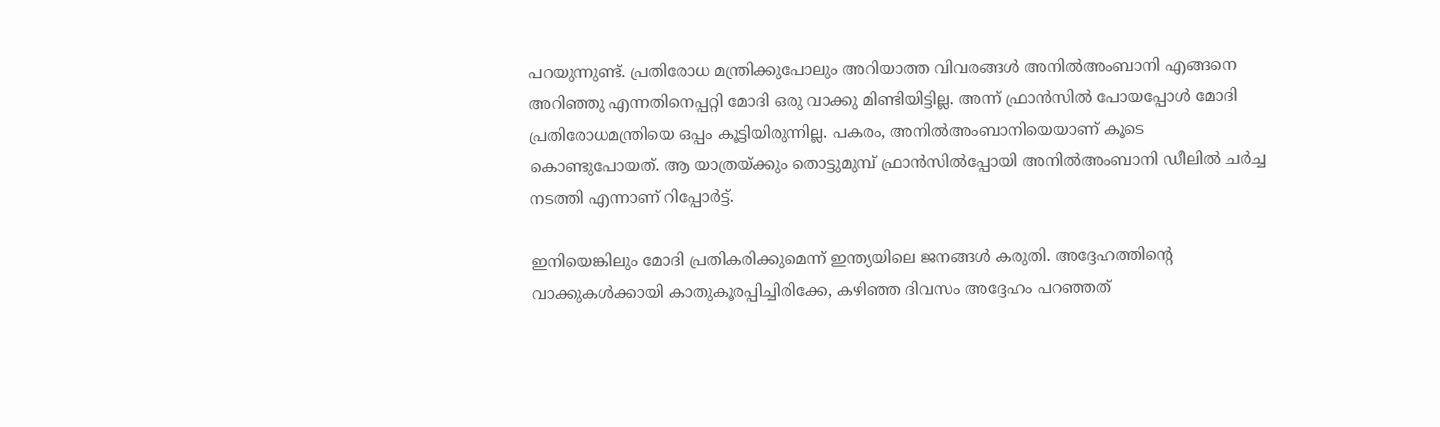പറയുന്നുണ്ട്. പ്രതിരോധ മന്ത്രിക്കുപോലും അറിയാത്ത വിവരങ്ങള്‍ അനില്‍അംബാനി എങ്ങനെ അറിഞ്ഞു എന്നതിനെപ്പറ്റി മോദി ഒരു വാക്കു മിണ്ടിയിട്ടില്ല. അന്ന് ഫ്രാന്‍സില്‍ പോയപ്പോള്‍ മോദി പ്രതിരോധമന്ത്രിയെ ഒപ്പം കൂട്ടിയിരുന്നില്ല. പകരം, അനില്‍അംബാനിയെയാണ് കൂടെ കൊണ്ടുപോയത്. ആ യാത്രയ്ക്കും തൊട്ടുമുമ്പ് ഫ്രാന്‍സില്‍പ്പോയി അനില്‍അംബാനി ഡീലില്‍ ചര്‍ച്ച നടത്തി എന്നാണ് റിപ്പോര്‍‌ട്ട്.

ഇനിയെങ്കിലും മോദി പ്രതികരിക്കുമെന്ന് ഇന്ത്യയിലെ ജനങ്ങള്‍ കരുതി. അദ്ദേഹത്തിന്റെ വാക്കുകള്‍ക്കായി കാതുകൂര‍പ്പിച്ചിരിക്കേ, കഴിഞ്ഞ ദിവസം അദ്ദേഹം പറഞ്ഞത്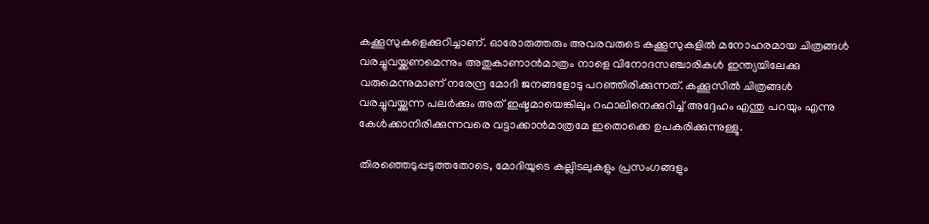കക്കൂസുകളെക്കുറിച്ചാണ്. ഓരോരുത്തരും അവരവരുടെ കക്കൂസുകളില്‍ മനോഹരമായ ചിത്രങ്ങള്‍ വരച്ചുവയ്ക്കണമെന്നും അതുകാണാന്‍മാത്രം നാളെ വിനോദസഞ്ചാരികള്‍ ഇന്ത്യയിലേക്കു വരുമെന്നുമാണ് നരേന്ദ്ര മോദി ജനങ്ങളോടു പറഞ്ഞിരിക്കുന്നത്. കക്കൂസില്‍ ചിത്രങ്ങള്‍ വരച്ചുവയ്ക്കുന്ന പലര്‍ക്കും അത് ഇഷ്ടമായെങ്കിലും റഫാലിനെക്കുറിച്ച് അദ്ദേഹം എന്തു പറയും എന്നു കേള്‍ക്കാനിരിക്കുന്നവരെ വട്ടാക്കാന്‍മാത്രമേ ഇതൊക്കെ ഉപകരിക്കുന്നുള്ളൂ.

തിരഞ്ഞെടുപ്പടുത്തതോടെ, മോദിയുടെ കല്ലിടലുകളും പ്രസംഗങ്ങളും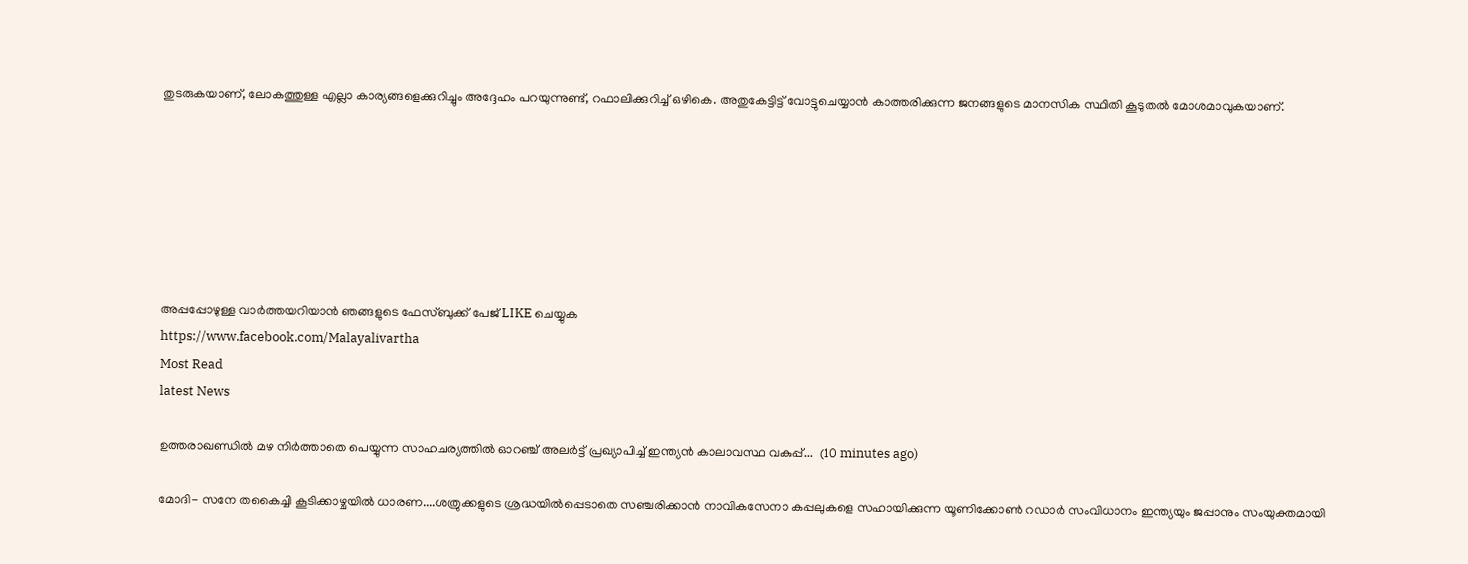തുടരുകയാണ്, ലോകത്തുള്ള എല്ലാ കാര്യങ്ങളെക്കുറിച്ചും അദ്ദേഹം പറയുന്നുണ്ട്, റഫാലിക്കുറിച്ച് ഒഴികെ. അതുകേട്ടിട്ട് വോട്ടുചെയ്യാന്‍ കാത്തരിക്കുന്ന ജനങ്ങളുടെ മാനസിക സ്ഥിതി കൂടുതല്‍ മോശമാവുകയാണ്.







അപ്പപ്പോഴുള്ള വാര്‍ത്തയറിയാന്‍ ഞങ്ങളുടെ ഫേസ്‌ബുക്ക്‌ പേജ് LIKE ചെയ്യുക
https://www.facebook.com/Malayalivartha
Most Read
latest News

ഉത്തരാഖണ്ഡിൽ മഴ നിർത്താതെ പെയ്യുന്ന സാഹചര്യത്തിൽ ഓറഞ്ച് അലർട്ട് പ്രഖ്യാപിച്ച് ഇന്ത്യൻ കാലാവസ്ഥ വകുപ്പ്...  (10 minutes ago)

മോദി- സനേ തകൈച്ചി കൂടിക്കാഴ്ചയിൽ ധാരണ....ശത്രുക്കളുടെ ശ്രദ്ധയിൽപ്പെടാതെ സഞ്ചരിക്കാൻ നാവികസേനാ കപ്പലുകളെ സഹായിക്കുന്ന യൂണിക്കോൺ റഡാർ സംവിധാനം ഇന്ത്യയും ജപ്പാനും സംയുക്തമായി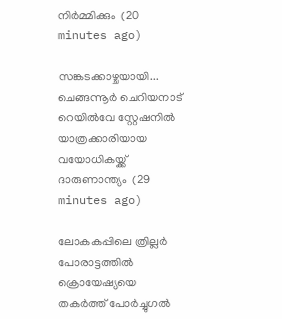നിർമ്മിക്കും  (20 minutes ago)

സങ്കടക്കാഴ്ചയായി... ചെങ്ങന്നൂർ ചെറിയനാട് റെയിൽവേ സ്റ്റേഷനിൽ യാത്രക്കാരിയായ വയോധികയ്ക്ക് ദാരുണാന്ത്യം  (29 minutes ago)

ലോകകപ്പിലെ ത്രില്ലർ പോരാട്ടത്തിൽ ക്രൊയേഷ്യയെ തകർത്ത് പോർച്ചുഗൽ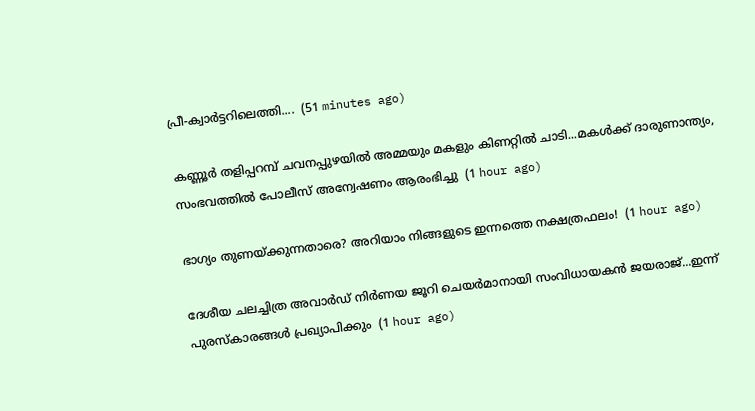പ്രീ-ക്വാർട്ടറിലെത്തി....  (51 minutes ago)

കണ്ണൂർ തളിപ്പറമ്പ് ചവനപ്പുഴയിൽ അമ്മയും മകളും കിണറ്റിൽ ചാടി...മകൾക്ക് ദാരുണാന്ത്യം, സംഭവത്തിൽ പോലീസ് അന്വേഷണം ആരംഭിച്ചു  (1 hour ago)

ഭാഗ്യം തുണയ്ക്കുന്നതാരെ? അറിയാം നിങ്ങളുടെ ഇന്നത്തെ നക്ഷത്രഫലം!  (1 hour ago)

ദേശീയ ചലച്ചിത്ര അവാർഡ് നിർണയ ജൂറി ചെയർമാനായി സംവിധായകൻ ജയരാജ്‌...ഇന്ന് പുരസ്കാരങ്ങൾ പ്രഖ്യാപിക്കും  (1 hour ago)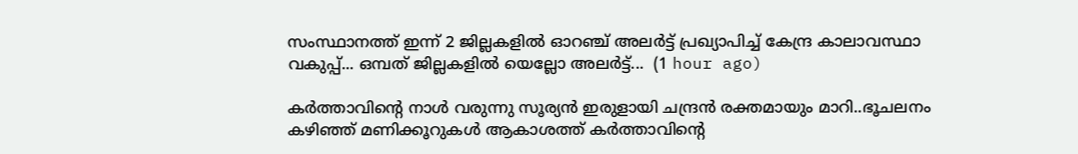സംസ്ഥാനത്ത് ഇന്ന് 2 ജില്ലകളിൽ ഓറഞ്ച് അലർട്ട് പ്രഖ്യാപിച്ച് കേന്ദ്ര കാലാവസ്ഥാ വകുപ്പ്... ഒമ്പത് ജില്ലകളിൽ യെല്ലോ അലർട്ട്...  (1 hour ago)

കർത്താവിന്റെ നാൾ വരുന്നു സൂര്യൻ ഇരുളായി ചന്ദ്രൻ രക്തമായും മാറി..ഭൂചലനം കഴിഞ്ഞ് മണിക്കൂറുകൾ ആകാശത്ത് കര്‍ത്താവിന്റെ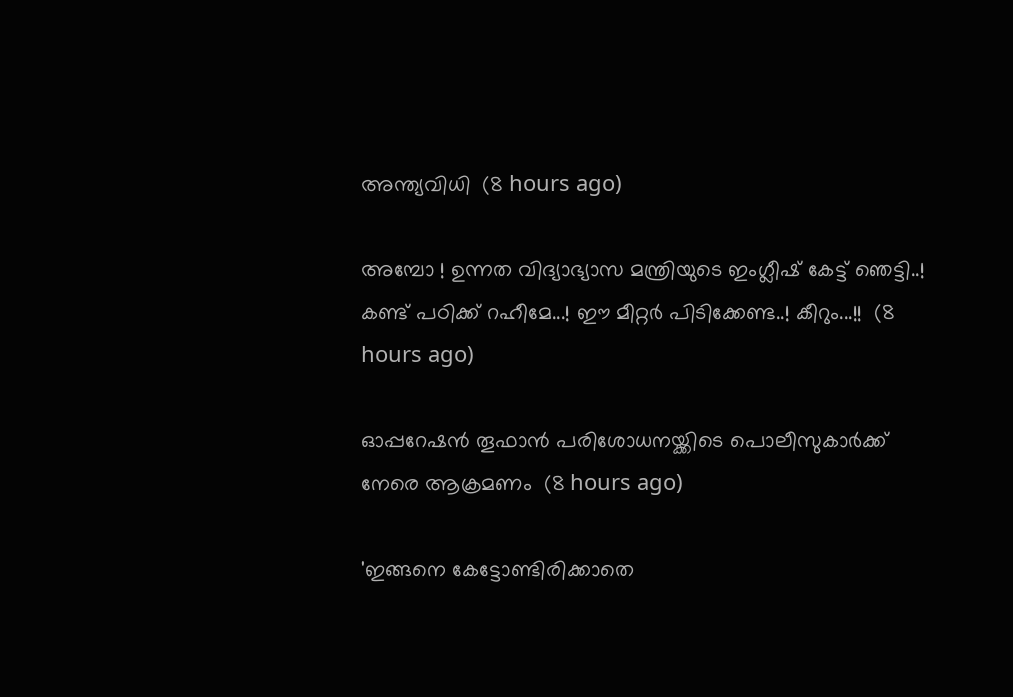അന്ത്യവിധി  (8 hours ago)

അമ്പോ ! ഉന്നത വിദ്യാഭ്യാസ മന്ത്രിയുടെ ഇംഗ്ലീഷ് കേട്ട് ഞെട്ടി..! കണ്ട് പഠിക്ക് റഹീമേ...! ഈ മീറ്റർ പിടിക്കേണ്ട..! കീറും...!!  (8 hours ago)

ഓപ്പറേഷന്‍ തൂഫാന്‍ പരിശോധനയ്ക്കിടെ പൊലീസുകാര്‍ക്ക് നേരെ ആക്രമണം  (8 hours ago)

'ഇങ്ങനെ കേട്ടോണ്ടിരിക്കാതെ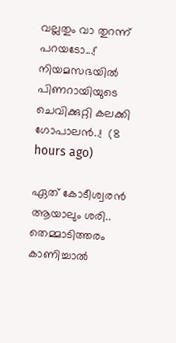വല്ലതും വാ തുറന്ന് പറയടോ...!' നിയമസഭയിൽ പിണറായിയുടെ ചെവിക്കുറ്റി കലക്കി ഗോപാലൻ..!  (8 hours ago)

ഏത് കോടീശ്വരൻ ആയാലും ശരി.. തെമ്മാടിത്തരം കാണിച്ചാൽ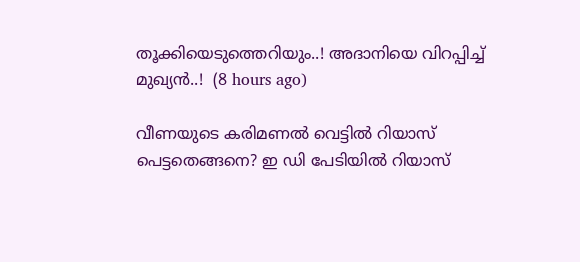തൂക്കിയെടുത്തെറിയും..! അദാനിയെ വിറപ്പിച്ച് മുഖ്യൻ..!  (8 hours ago)

വീണയുടെ കരിമണൽ വെട്ടിൽ റിയാസ് പെട്ടതെങ്ങനെ? ഇ ഡി പേടിയിൽ റിയാസ്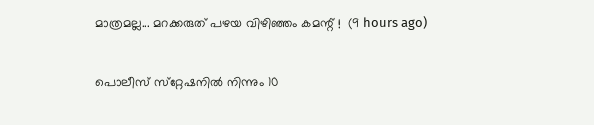മാത്രമല്ല... മറക്കരുത് പഴയ വിഴിഞ്ഞം കമന്റ് !  (9 hours ago)

പൊലീസ് സ്‌റ്റേഷനില്‍ നിന്നും 10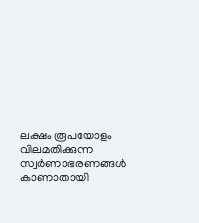ലക്ഷം രൂപയോളം വിലമതിക്കുന്ന സ്വര്‍ണാഭരണങ്ങള്‍ കാണാതായി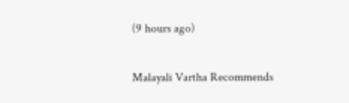(9 hours ago)

Malayali Vartha Recommends